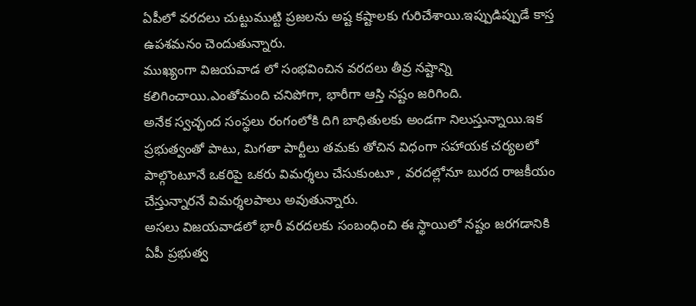ఏపీలో వరదలు చుట్టుముట్టి ప్రజలను అష్ట కష్టాలకు గురిచేశాయి.ఇప్పుడిప్పుడే కాస్త ఉపశమనం చెందుతున్నారు.
ముఖ్యంగా విజయవాడ లో సంభవించిన వరదలు తీవ్ర నష్టాన్ని కలిగించాయి.ఎంతోమంది చనిపోగా, భారీగా ఆస్తి నష్టం జరిగింది.
అనేక స్వచ్ఛంద సంస్థలు రంగంలోకి దిగి బాధితులకు అండగా నిలుస్తున్నాయి.ఇక ప్రభుత్వంతో పాటు, మిగతా పార్టీలు తమకు తోచిన విధంగా సహాయక చర్యలలో పాల్గొంటూనే ఒకరిపై ఒకరు విమర్శలు చేసుకుంటూ , వరదల్లోనూ బురద రాజకీయం చేస్తున్నారనే విమర్శలపాలు అవుతున్నారు.
అసలు విజయవాడలో భారీ వరదలకు సంబంధించి ఈ స్థాయిలో నష్టం జరగడానికి ఏపీ ప్రభుత్వ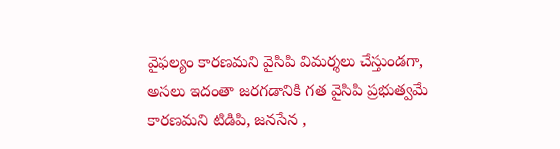వైఫల్యం కారణమని వైసిపి విమర్శలు చేస్తుండగా, అసలు ఇదంతా జరగడానికి గత వైసిపి ప్రభుత్వమే కారణమని టిడిపి, జనసేన ,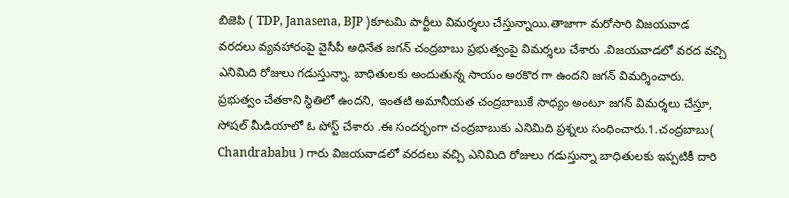బిజెపి ( TDP, Janasena, BJP )కూటమి పార్టీలు విమర్శలు చేస్తున్నాయి.తాజాగా మరోసారి విజయవాడ వరదలు వ్యవహారంపై వైసీపీ అధినేత జగన్ చంద్రబాబు ప్రభుత్వంపై విమర్శలు చేశారు .విజయవాడలో వరద వచ్చి ఎనిమిది రోజులు గడుస్తున్నా. బాధితులకు అందుతున్న సాయం అరకొర గా ఉందని జగన్ విమర్శించారు.
ప్రభుత్వం చేతకాని స్థితిలో ఉందని, ఇంతటి అమానీయత చంద్రబాబుకే సాధ్యం అంటూ జగన్ విమర్శలు చేస్తూ, సోషల్ మీడియాలో ఓ పోస్ట్ చేశారు .ఈ సందర్భంగా చంద్రబాబుకు ఎనిమిది ప్రశ్నలు సంధించారు.1.చంద్రబాబు( Chandrababu ) గారు విజయవాడలో వరదలు వచ్చి ఎనిమిది రోజులు గడుస్తున్నా బాధితులకు ఇప్పటికీ దారి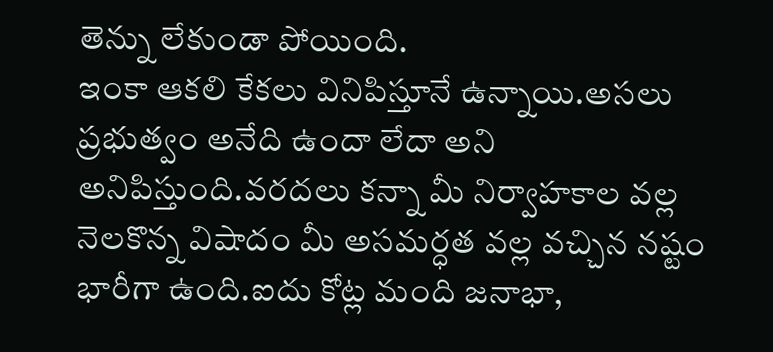తెన్ను లేకుండా పోయింది.
ఇంకా ఆకలి కేకలు వినిపిస్తూనే ఉన్నాయి.అసలు ప్రభుత్వం అనేది ఉందా లేదా అని అనిపిస్తుంది.వరదలు కన్నా మీ నిర్వాహకాల వల్ల నెలకొన్న విషాదం మీ అసమర్ధత వల్ల వచ్చిన నష్టం భారీగా ఉంది.ఐదు కోట్ల మంది జనాభా,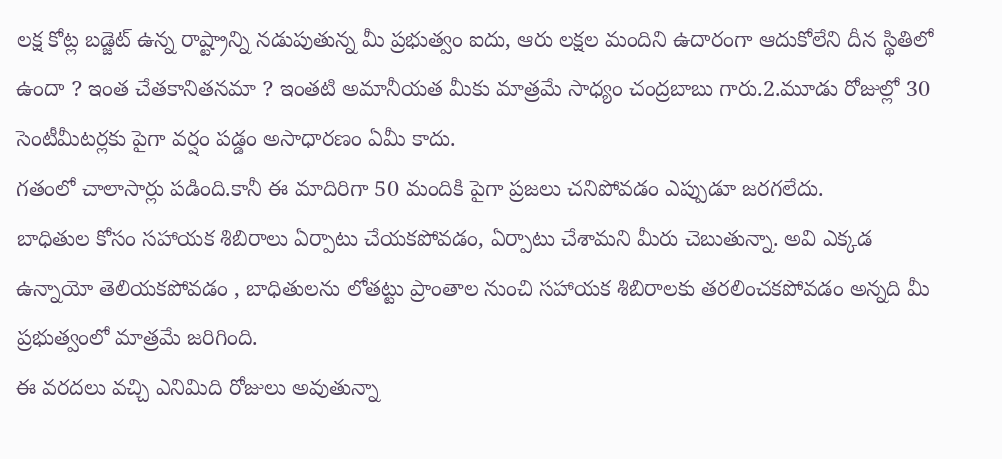లక్ష కోట్ల బడ్జెట్ ఉన్న రాష్ట్రాన్ని నడుపుతున్న మీ ప్రభుత్వం ఐదు, ఆరు లక్షల మందిని ఉదారంగా ఆదుకోలేని దీన స్థితిలో ఉందా ? ఇంత చేతకానితనమా ? ఇంతటి అమానీయత మీకు మాత్రమే సాధ్యం చంద్రబాబు గారు.2.మూడు రోజుల్లో 30 సెంటీమీటర్లకు పైగా వర్షం పడ్డం అసాధారణం ఏమీ కాదు.
గతంలో చాలాసార్లు పడింది.కానీ ఈ మాదిరిగా 50 మందికి పైగా ప్రజలు చనిపోవడం ఎప్పుడూ జరగలేదు.
బాధితుల కోసం సహాయక శిబిరాలు ఏర్పాటు చేయకపోవడం, ఏర్పాటు చేశామని మీరు చెబుతున్నా. అవి ఎక్కడ ఉన్నాయో తెలియకపోవడం , బాధితులను లోతట్టు ప్రాంతాల నుంచి సహాయక శిబిరాలకు తరలించకపోవడం అన్నది మీ ప్రభుత్వంలో మాత్రమే జరిగింది.
ఈ వరదలు వచ్చి ఎనిమిది రోజులు అవుతున్నా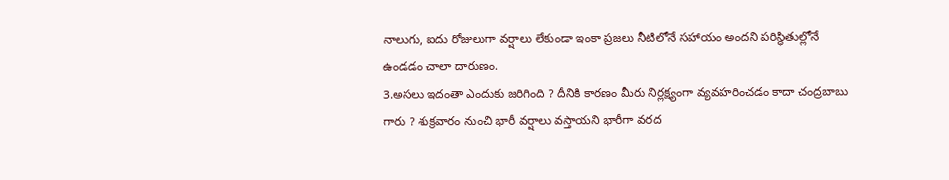నాలుగు, ఐదు రోజులుగా వర్షాలు లేకుండా ఇంకా ప్రజలు నీటిలోనే సహాయం అందని పరిస్థితుల్లోనే ఉండడం చాలా దారుణం.
3.అసలు ఇదంతా ఎందుకు జరిగింది ? దీనికి కారణం మీరు నిర్లక్ష్యంగా వ్యవహరించడం కాదా చంద్రబాబు గారు ? శుక్రవారం నుంచి భారీ వర్షాలు వస్తాయని భారీగా వరద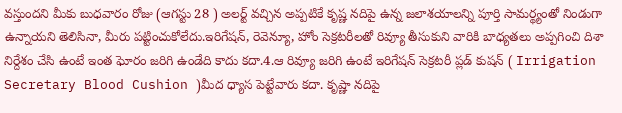వస్తుందని మీకు బుధవారం రోజు (ఆగస్టు 28 ) అలర్ట్ వచ్చిన అప్పటికే కృష్ణ నదిపై ఉన్న జలాశయాలన్ని పూర్తి సామర్థ్యంతో నిండుగా ఉన్నాయని తెలిసినా, మీరు పట్టించుకోలేదు.ఇరిగేషన్, రెవెన్యూ, హోం సెక్రటరీలతో రివ్యూ తీసుకుని వారికి బాధ్యతలు అప్పగించి దిశా నిర్దేశం చేసి ఉంటే ఇంత ఘోరం జరిగి ఉండేది కాదు కదా.4.ఆ రివ్యూ జరిగి ఉంటే ఇరిగేషన్ సెక్రటరీ ప్లడ్ కుషన్ ( Irrigation Secretary Blood Cushion )మీద ధ్యాస పెట్టేవారు కదా. కృష్ణా నదిపై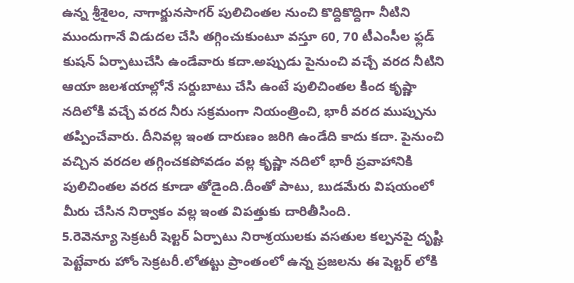ఉన్న శ్రీశైలం, నాగార్జునసాగర్ పులిచింతల నుంచి కొద్దికొద్దిగా నీటిని ముందుగానే విడుదల చేసి తగ్గించుకుంటూ వస్తూ 60, 70 టీఎంసీల ఫ్లడ్ కుషన్ ఏర్పాటుచేసి ఉండేవారు కదా.అప్పుడు పైనుంచి వచ్చే వరద నీటిని ఆయా జలశయాల్లోనే సర్దుబాటు చేసి ఉంటే పులిచింతల కింద కృష్ణా నదిలోకి వచ్చే వరద నీరు సక్రమంగా నియంత్రించి, భారీ వరద ముప్పును తప్పించేవారు. దీనివల్ల ఇంత దారుణం జరిగి ఉండేది కాదు కదా. పైనుంచి వచ్చిన వరదల తగ్గించకపోవడం వల్ల కృష్ణా నదిలో భారీ ప్రవాహానికి పులిచింతల వరద కూడా తోడైంది.దీంతో పాటు, బుడమేరు విషయంలో మీరు చేసిన నిర్వాకం వల్ల ఇంత విపత్తుకు దారితీసింది.
5.రెవెన్యూ సెక్రటరీ షెల్టర్ ఏర్పాటు నిరాశ్రయులకు వసతుల కల్పనపై దృష్టి పెట్టేవారు హోం సెక్రటరీ.లోతట్టు ప్రాంతంలో ఉన్న ప్రజలను ఈ షెల్టర్ లోకి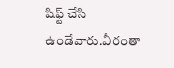షిఫ్ట్ చేసి ఉండేవారు.వీరంతా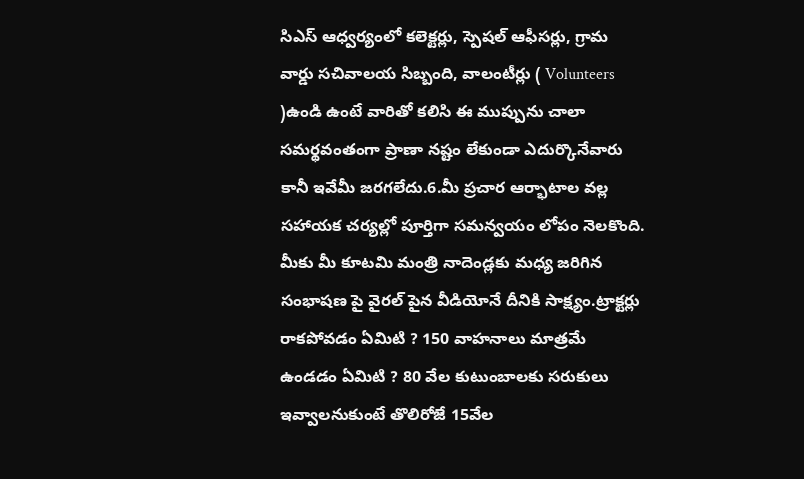సిఎస్ ఆధ్వర్యంలో కలెక్టర్లు, స్పెషల్ ఆఫీసర్లు, గ్రామ వార్డు సచివాలయ సిబ్బంది, వాలంటీర్లు ( Volunteers )ఉండి ఉంటే వారితో కలిసి ఈ ముప్పును చాలా సమర్థవంతంగా ప్రాణా నష్టం లేకుండా ఎదుర్కొనేవారు కానీ ఇవేమీ జరగలేదు.6.మీ ప్రచార ఆర్భాటాల వల్ల సహాయక చర్యల్లో పూర్తిగా సమన్వయం లోపం నెలకొంది.
మీకు మీ కూటమి మంత్రి నాదెండ్లకు మధ్య జరిగిన సంభాషణ పై వైరల్ పైన వీడియోనే దీనికి సాక్ష్యం.ట్రాక్టర్లు రాకపోవడం ఏమిటి ? 150 వాహనాలు మాత్రమే ఉండడం ఏమిటి ? 80 వేల కుటుంబాలకు సరుకులు ఇవ్వాలనుకుంటే తొలిరోజే 15వేల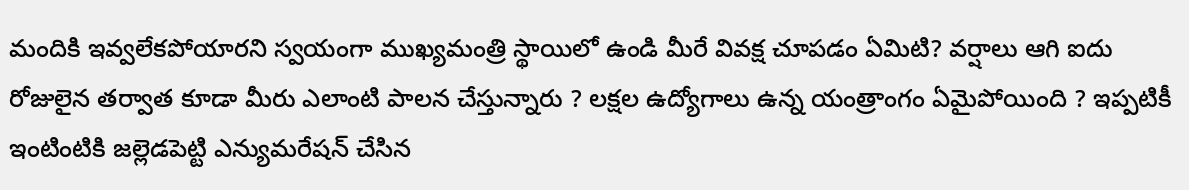మందికి ఇవ్వలేకపోయారని స్వయంగా ముఖ్యమంత్రి స్థాయిలో ఉండి మీరే వివక్ష చూపడం ఏమిటి? వర్షాలు ఆగి ఐదు రోజులైన తర్వాత కూడా మీరు ఎలాంటి పాలన చేస్తున్నారు ? లక్షల ఉద్యోగాలు ఉన్న యంత్రాంగం ఏమైపోయింది ? ఇప్పటికీ ఇంటింటికి జల్లెడపెట్టి ఎన్యుమరేషన్ చేసిన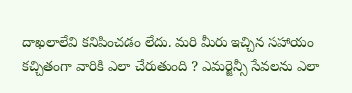దాఖలాలేవి కనిపించడం లేదు. మరి మీరు ఇచ్చిన సహాయం కచ్చితంగా వారికి ఎలా చేరుతుంది ? ఎమర్జెన్సీ సేవలను ఎలా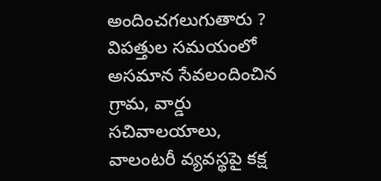అందించగలుగుతారు ? విపత్తుల సమయంలో అసమాన సేవలందించిన గ్రామ, వార్డు సచివాలయాలు, వాలంటరీ వ్యవస్థపై కక్ష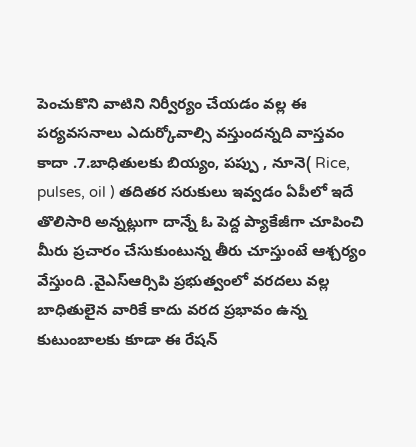పెంచుకొని వాటిని నిర్వీర్యం చేయడం వల్ల ఈ పర్యవసనాలు ఎదుర్కోవాల్సి వస్తుందన్నది వాస్తవం కాదా .7.బాధితులకు బియ్యం, పప్పు , నూనె( Rice, pulses, oil ) తదితర సరుకులు ఇవ్వడం ఏపీలో ఇదే తొలిసారి అన్నట్లుగా దాన్నే ఓ పెద్ద ప్యాకేజీగా చూపించి మీరు ప్రచారం చేసుకుంటున్న తీరు చూస్తుంటే ఆశ్చర్యం వేస్తుంది .వైఎస్ఆర్సిపి ప్రభుత్వంలో వరదలు వల్ల బాధితులైన వారికే కాదు వరద ప్రభావం ఉన్న కుటుంబాలకు కూడా ఈ రేషన్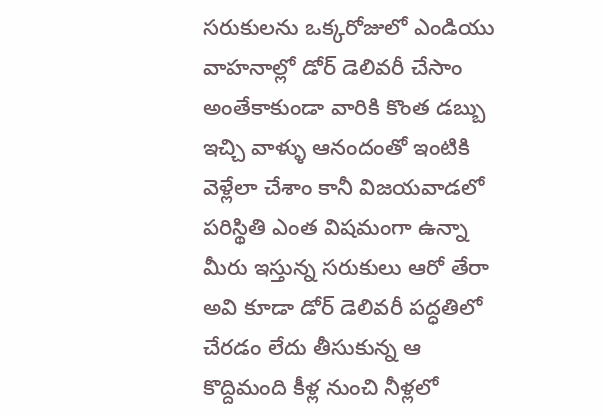సరుకులను ఒక్కరోజులో ఎండియు వాహనాల్లో డోర్ డెలివరీ చేసాం అంతేకాకుండా వారికి కొంత డబ్బు ఇచ్చి వాళ్ళు ఆనందంతో ఇంటికి వెళ్లేలా చేశాం కానీ విజయవాడలో పరిస్థితి ఎంత విషమంగా ఉన్నా మీరు ఇస్తున్న సరుకులు ఆరో తేరా అవి కూడా డోర్ డెలివరీ పద్ధతిలో చేరడం లేదు తీసుకున్న ఆ కొద్దిమంది కీళ్ల నుంచి నీళ్లలో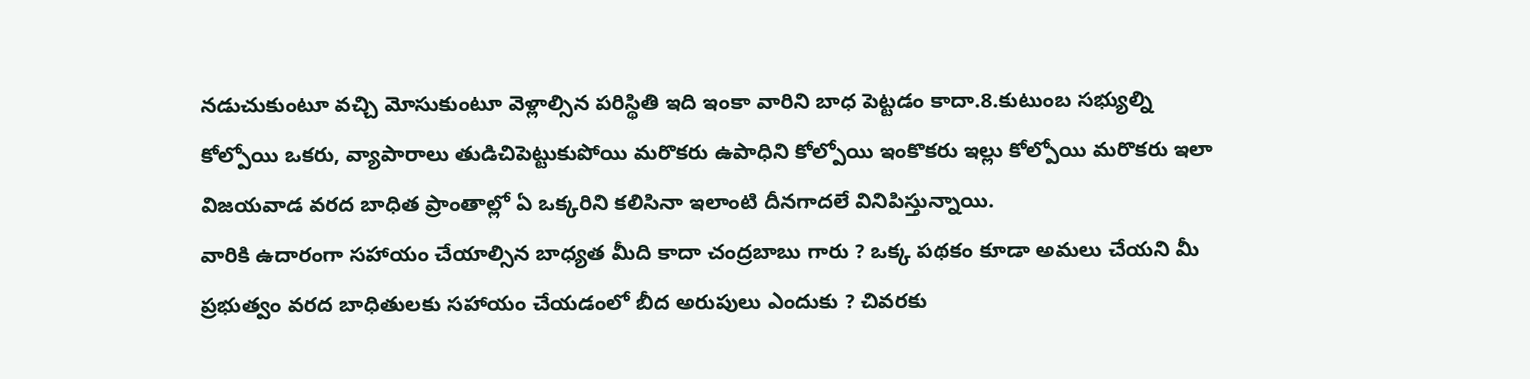నడుచుకుంటూ వచ్చి మోసుకుంటూ వెళ్లాల్సిన పరిస్థితి ఇది ఇంకా వారిని బాధ పెట్టడం కాదా.8.కుటుంబ సభ్యుల్ని కోల్పోయి ఒకరు, వ్యాపారాలు తుడిచిపెట్టుకుపోయి మరొకరు ఉపాధిని కోల్పోయి ఇంకొకరు ఇల్లు కోల్పోయి మరొకరు ఇలా విజయవాడ వరద బాధిత ప్రాంతాల్లో ఏ ఒక్కరిని కలిసినా ఇలాంటి దీనగాదలే వినిపిస్తున్నాయి.
వారికి ఉదారంగా సహాయం చేయాల్సిన బాధ్యత మీది కాదా చంద్రబాబు గారు ? ఒక్క పథకం కూడా అమలు చేయని మీ ప్రభుత్వం వరద బాధితులకు సహాయం చేయడంలో బీద అరుపులు ఎందుకు ? చివరకు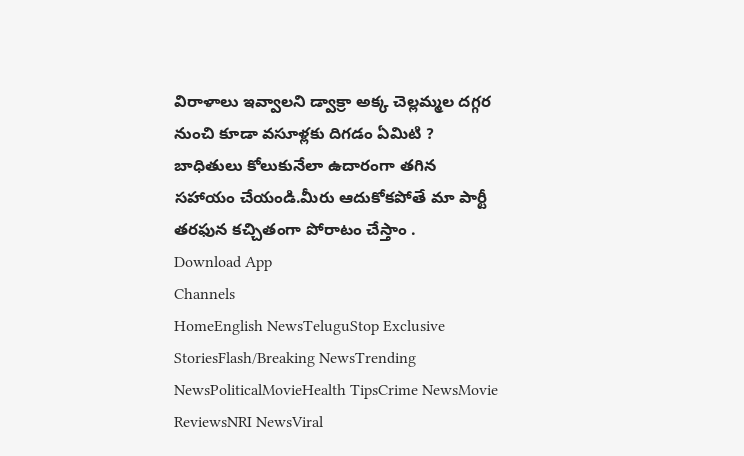విరాళాలు ఇవ్వాలని డ్వాక్రా అక్క చెల్లమ్మల దగ్గర నుంచి కూడా వసూళ్లకు దిగడం ఏమిటి ? బాధితులు కోలుకునేలా ఉదారంగా తగిన సహాయం చేయండి.మీరు ఆదుకోకపోతే మా పార్టీ తరఫున కచ్చితంగా పోరాటం చేస్తాం .
Download App
Channels
HomeEnglish NewsTeluguStop Exclusive StoriesFlash/Breaking NewsTrending NewsPoliticalMovieHealth TipsCrime NewsMovie ReviewsNRI NewsViral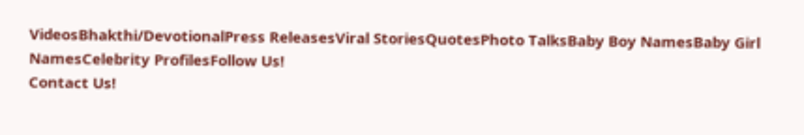VideosBhakthi/DevotionalPress ReleasesViral StoriesQuotesPhoto TalksBaby Boy NamesBaby Girl NamesCelebrity ProfilesFollow Us!
Contact Us!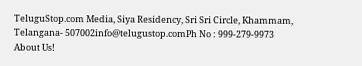TeluguStop.com Media, Siya Residency, Sri Sri Circle, Khammam, Telangana- 507002info@telugustop.comPh No : 999-279-9973
About Us!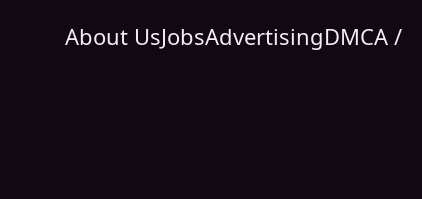About UsJobsAdvertisingDMCA /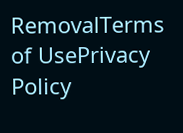RemovalTerms of UsePrivacy Policy